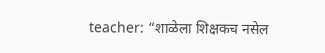teacher: “शाळेला शिक्षकच नसेल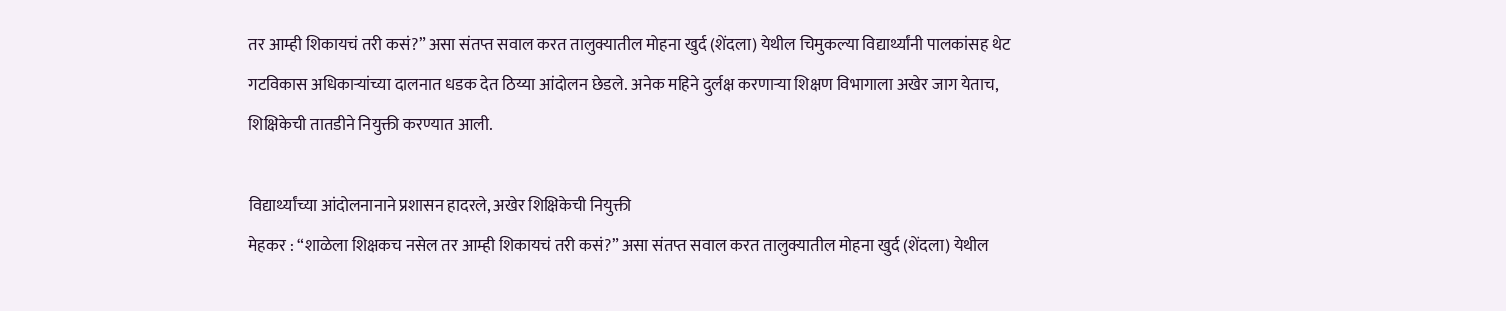तर आम्ही शिकायचं तरी कसं?” असा संतप्त सवाल करत तालुक्यातील मोहना खुर्द (शेंदला) येथील चिमुकल्या विद्यार्थ्यांनी पालकांसह थेट गटविकास अधिकाऱ्यांच्या दालनात धडक देत ठिय्या आंदोलन छेडले. अनेक महिने दुर्लक्ष करणाऱ्या शिक्षण विभागाला अखेर जाग येताच, शिक्षिकेची तातडीने नियुक्ती करण्यात आली.

विद्यार्थ्यांच्या आंदोलनानाने प्रशासन हादरले, अखेर शिक्षिकेची नियुक्ती
मेहकर : “शाळेला शिक्षकच नसेल तर आम्ही शिकायचं तरी कसं?” असा संतप्त सवाल करत तालुक्यातील मोहना खुर्द (शेंदला) येथील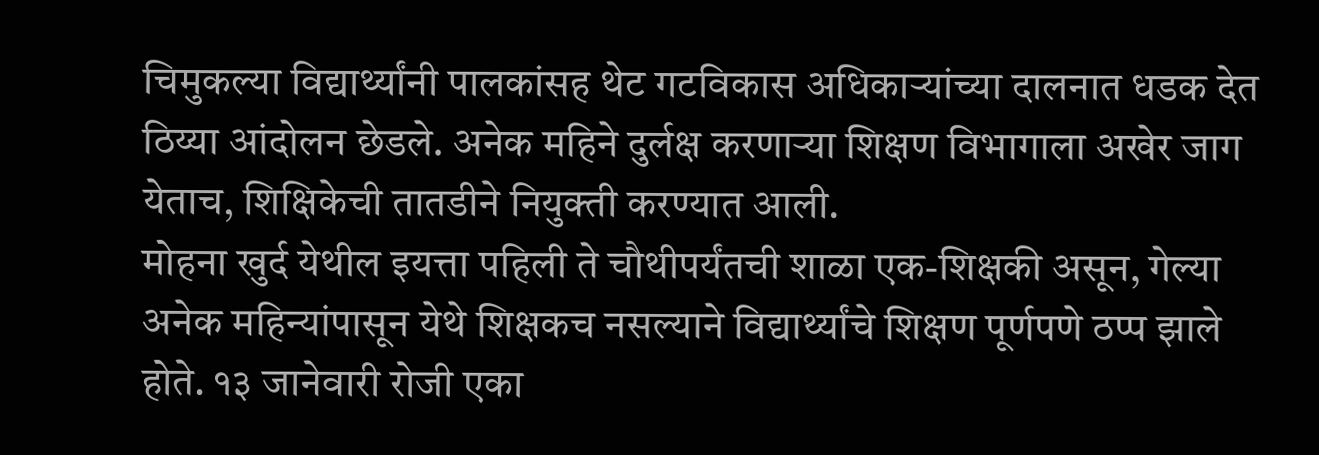चिमुकल्या विद्यार्थ्यांनी पालकांसह थेट गटविकास अधिकाऱ्यांच्या दालनात धडक देत ठिय्या आंदोलन छेडले. अनेक महिने दुर्लक्ष करणाऱ्या शिक्षण विभागाला अखेर जाग येताच, शिक्षिकेची तातडीने नियुक्ती करण्यात आली.
मोहना खुर्द येथील इयत्ता पहिली ते चौथीपर्यंतची शाळा एक-शिक्षकी असून, गेल्या अनेक महिन्यांपासून येथे शिक्षकच नसल्याने विद्यार्थ्यांचे शिक्षण पूर्णपणे ठप्प झाले होते. १३ जानेवारी रोजी एका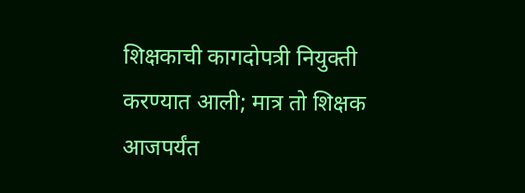शिक्षकाची कागदोपत्री नियुक्ती करण्यात आली; मात्र तो शिक्षक आजपर्यंत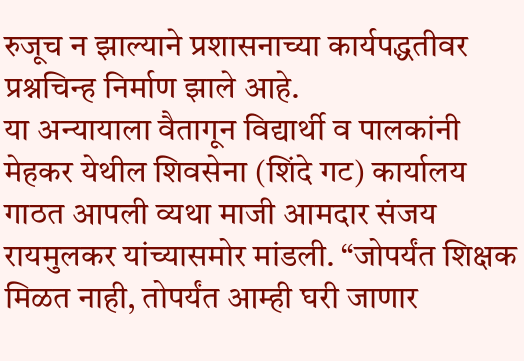रुजूच न झाल्याने प्रशासनाच्या कार्यपद्धतीवर प्रश्नचिन्ह निर्माण झाले आहे.
या अन्यायाला वैतागून विद्यार्थी व पालकांनी मेहकर येथील शिवसेना (शिंदे गट) कार्यालय गाठत आपली व्यथा माजी आमदार संजय रायमुलकर यांच्यासमोर मांडली. “जोपर्यंत शिक्षक मिळत नाही, तोपर्यंत आम्ही घरी जाणार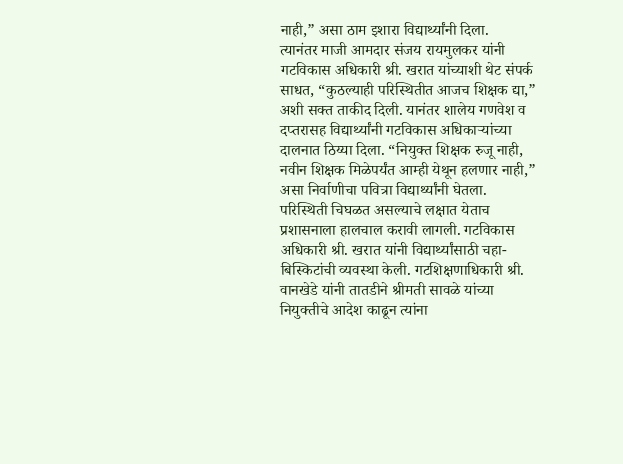नाही,” असा ठाम इशारा विद्यार्थ्यांनी दिला.
त्यानंतर माजी आमदार संजय रायमुलकर यांनी गटविकास अधिकारी श्री. खरात यांच्याशी थेट संपर्क साधत, “कुठल्याही परिस्थितीत आजच शिक्षक द्या,” अशी सक्त ताकीद दिली. यानंतर शालेय गणवेश व दप्तरासह विद्यार्थ्यांनी गटविकास अधिकाऱ्यांच्या दालनात ठिय्या दिला. “नियुक्त शिक्षक रुजू नाही, नवीन शिक्षक मिळेपर्यंत आम्ही येथून हलणार नाही,” असा निर्वाणीचा पवित्रा विद्यार्थ्यांनी घेतला.
परिस्थिती चिघळत असल्याचे लक्षात येताच प्रशासनाला हालचाल करावी लागली. गटविकास अधिकारी श्री. खरात यांनी विद्यार्थ्यांसाठी चहा-बिस्किटांची व्यवस्था केली. गटशिक्षणाधिकारी श्री. वानखेडे यांनी तातडीने श्रीमती सावळे यांच्या नियुक्तीचे आदेश काढून त्यांना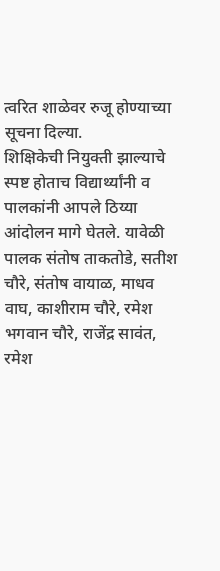त्वरित शाळेवर रुजू होण्याच्या सूचना दिल्या.
शिक्षिकेची नियुक्ती झाल्याचे स्पष्ट होताच विद्यार्थ्यांनी व पालकांनी आपले ठिय्या आंदोलन मागे घेतले. यावेळी पालक संतोष ताकतोडे, सतीश चौरे, संतोष वायाळ, माधव वाघ, काशीराम चौरे, रमेश भगवान चौरे, राजेंद्र सावंत, रमेश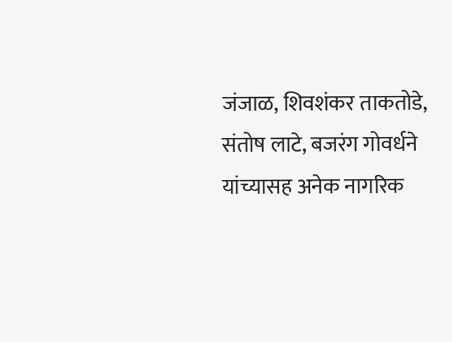जंजाळ, शिवशंकर ताकतोडे, संतोष लाटे, बजरंग गोवर्धने यांच्यासह अनेक नागरिक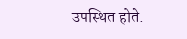उपस्थित होते.